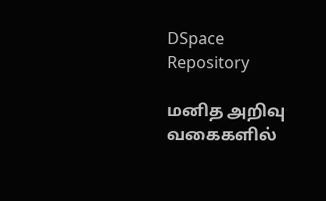DSpace Repository

மனித அறிவு வகைகளில்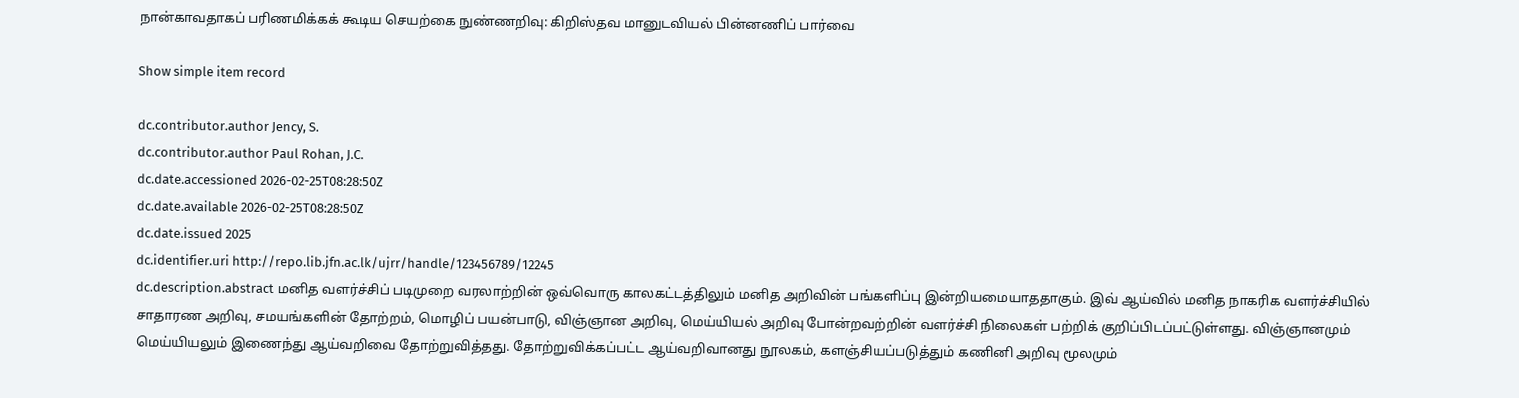நான்காவதாகப் பரிணமிக்கக் கூடிய செயற்கை நுண்ணறிவு: கிறிஸ்தவ மானுடவியல் பின்னணிப் பார்வை

Show simple item record

dc.contributor.author Jency, S.
dc.contributor.author Paul Rohan, J.C.
dc.date.accessioned 2026-02-25T08:28:50Z
dc.date.available 2026-02-25T08:28:50Z
dc.date.issued 2025
dc.identifier.uri http://repo.lib.jfn.ac.lk/ujrr/handle/123456789/12245
dc.description.abstract மனித வளர்ச்சிப் படிமுறை வரலாற்றின் ஒவ்வொரு காலகட்டத்திலும் மனித அறிவின் பங்களிப்பு இன்றியமையாததாகும். இவ் ஆய்வில் மனித நாகரிக வளர்ச்சியில் சாதாரண அறிவு, சமயங்களின் தோற்றம், மொழிப் பயன்பாடு, விஞ்ஞான அறிவு, மெய்யியல் அறிவு போன்றவற்றின் வளர்ச்சி நிலைகள் பற்றிக் குறிப்பிடப்பட்டுள்ளது. விஞ்ஞானமும் மெய்யியலும் இணைந்து ஆய்வறிவை தோற்றுவித்தது. தோற்றுவிக்கப்பட்ட ஆய்வறிவானது நூலகம், களஞ்சியப்படுத்தும் கணினி அறிவு மூலமும்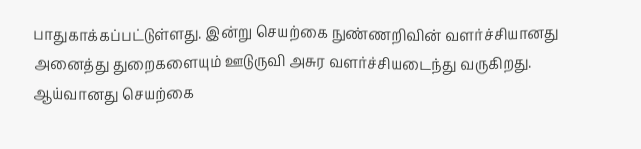பாதுகாக்கப்பட்டுள்ளது. இன்று செயற்கை நுண்ணறிவின் வளர்ச்சியானது அனைத்து துறைகளையும் ஊடுருவி அசுர வளர்ச்சியடைந்து வருகிறது. ஆய்வானது செயற்கை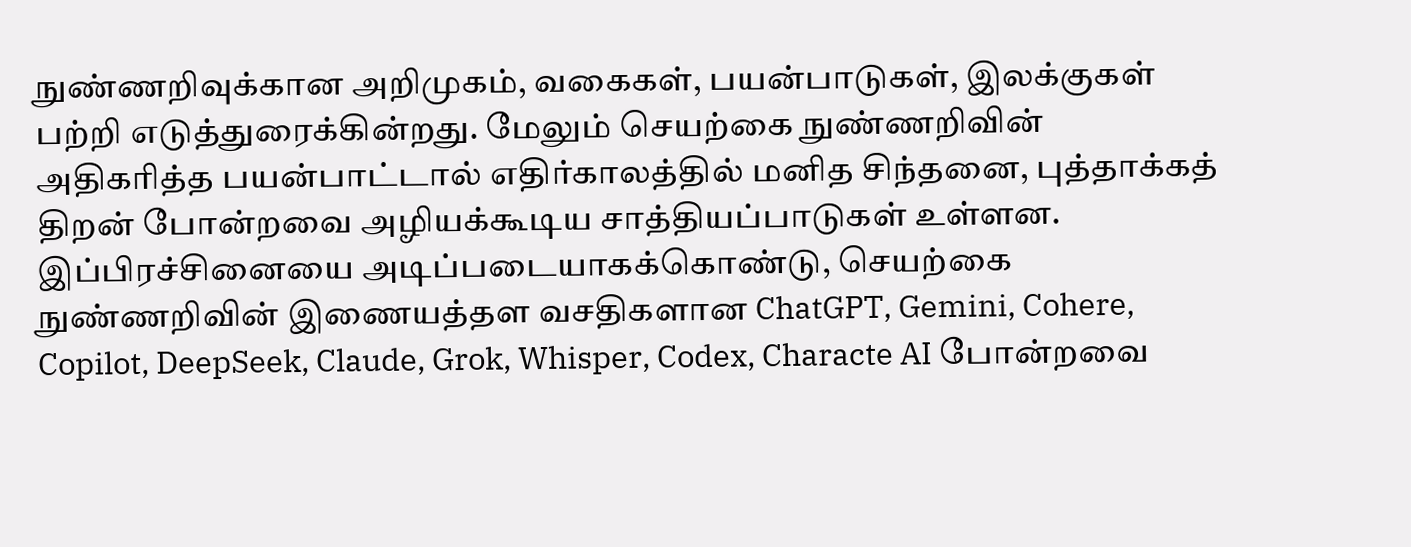நுண்ணறிவுக்கான அறிமுகம், வகைகள், பயன்பாடுகள், இலக்குகள் பற்றி எடுத்துரைக்கின்றது. மேலும் செயற்கை நுண்ணறிவின் அதிகரித்த பயன்பாட்டால் எதிர்காலத்தில் மனித சிந்தனை, புத்தாக்கத் திறன் போன்றவை அழியக்கூடிய சாத்தியப்பாடுகள் உள்ளன. இப்பிரச்சினையை அடிப்படையாகக்கொண்டு, செயற்கை நுண்ணறிவின் இணையத்தள வசதிகளான ChatGPT, Gemini, Cohere, Copilot, DeepSeek, Claude, Grok, Whisper, Codex, Characte AI போன்றவை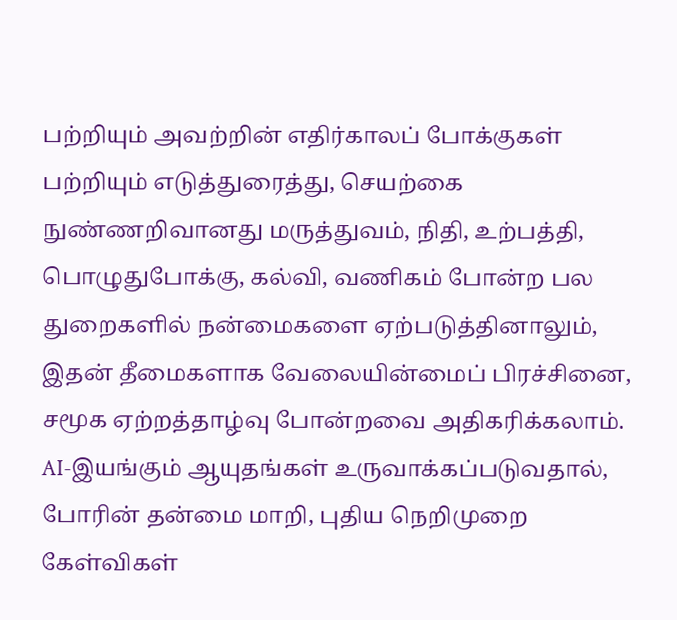பற்றியும் அவற்றின் எதிர்காலப் போக்குகள் பற்றியும் எடுத்துரைத்து, செயற்கை நுண்ணறிவானது மருத்துவம், நிதி, உற்பத்தி, பொழுதுபோக்கு, கல்வி, வணிகம் போன்ற பல துறைகளில் நன்மைகளை ஏற்படுத்தினாலும், இதன் தீமைகளாக வேலையின்மைப் பிரச்சினை, சமூக ஏற்றத்தாழ்வு போன்றவை அதிகரிக்கலாம். AI-இயங்கும் ஆயுதங்கள் உருவாக்கப்படுவதால், போரின் தன்மை மாறி, புதிய நெறிமுறை கேள்விகள்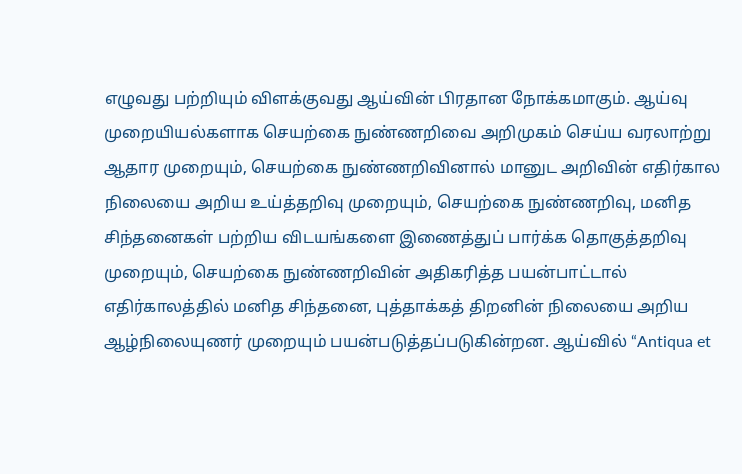எழுவது பற்றியும் விளக்குவது ஆய்வின் பிரதான நோக்கமாகும். ஆய்வு முறையியல்களாக செயற்கை நுண்ணறிவை அறிமுகம் செய்ய வரலாற்று ஆதார முறையும், செயற்கை நுண்ணறிவினால் மானுட அறிவின் எதிர்கால நிலையை அறிய உய்த்தறிவு முறையும், செயற்கை நுண்ணறிவு, மனித சிந்தனைகள் பற்றிய விடயங்களை இணைத்துப் பார்க்க தொகுத்தறிவு முறையும், செயற்கை நுண்ணறிவின் அதிகரித்த பயன்பாட்டால் எதிர்காலத்தில் மனித சிந்தனை, புத்தாக்கத் திறனின் நிலையை அறிய ஆழ்நிலையுணர் முறையும் பயன்படுத்தப்படுகின்றன. ஆய்வில் “Antiqua et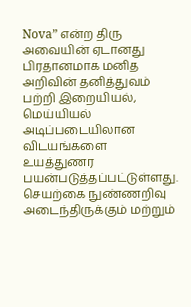Nova” என்ற திரு அவையின் ஏடானது பிரதானமாக மனித அறிவின் தனித்துவம் பற்றி இறையியல், மெய்யியல் அடிப்படையிலான விடயங்களை உயத்துணர பயன்படுத்தப்பட்டுள்ளது. செயற்கை நுண்ணறிவு அடைந்திருக்கும் மற்றும்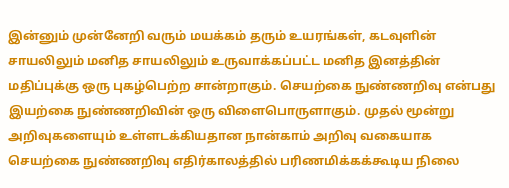இன்னும் முன்னேறி வரும் மயக்கம் தரும் உயரங்கள், கடவுளின் சாயலிலும் மனித சாயலிலும் உருவாக்கப்பட்ட மனித இனத்தின் மதிப்புக்கு ஒரு புகழ்பெற்ற சான்றாகும். செயற்கை நுண்ணறிவு என்பது இயற்கை நுண்ணறிவின் ஒரு விளைபொருளாகும். முதல் மூன்று அறிவுகளையும் உள்ளடக்கியதான நான்காம் அறிவு வகையாக செயற்கை நுண்ணறிவு எதிர்காலத்தில் பரிணமிக்கக்கூடிய நிலை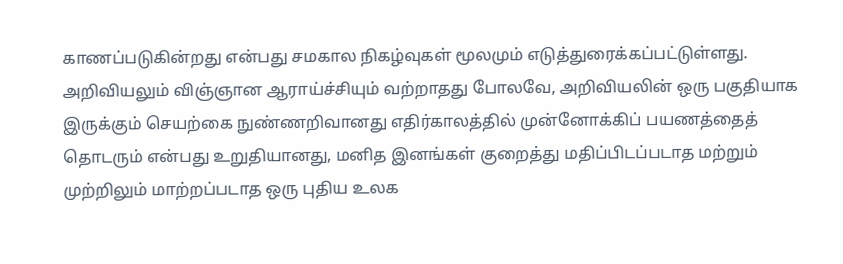காணப்படுகின்றது என்பது சமகால நிகழ்வுகள் மூலமும் எடுத்துரைக்கப்பட்டுள்ளது. அறிவியலும் விஞ்ஞான ஆராய்ச்சியும் வற்றாதது போலவே, அறிவியலின் ஒரு பகுதியாக இருக்கும் செயற்கை நுண்ணறிவானது எதிர்காலத்தில் முன்னோக்கிப் பயணத்தைத் தொடரும் என்பது உறுதியானது, மனித இனங்கள் குறைத்து மதிப்பிடப்படாத மற்றும் முற்றிலும் மாற்றப்படாத ஒரு புதிய உலக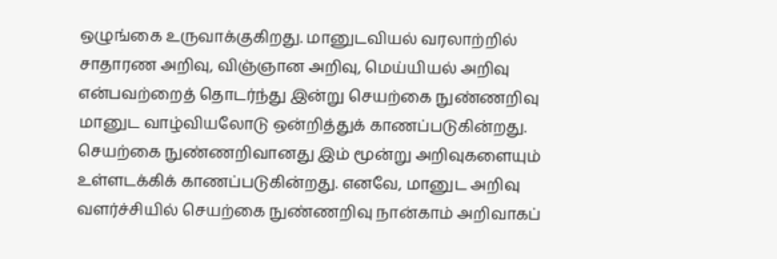ஒழுங்கை உருவாக்குகிறது. மானுடவியல் வரலாற்றில் சாதாரண அறிவு, விஞ்ஞான அறிவு, மெய்யியல் அறிவு என்பவற்றைத் தொடர்ந்து இன்று செயற்கை நுண்ணறிவு மானுட வாழ்வியலோடு ஒன்றித்துக் காணப்படுகின்றது. செயற்கை நுண்ணறிவானது இம் மூன்று அறிவுகளையும் உள்ளடக்கிக் காணப்படுகின்றது. எனவே, மானுட அறிவு வளர்ச்சியில் செயற்கை நுண்ணறிவு நான்காம் அறிவாகப்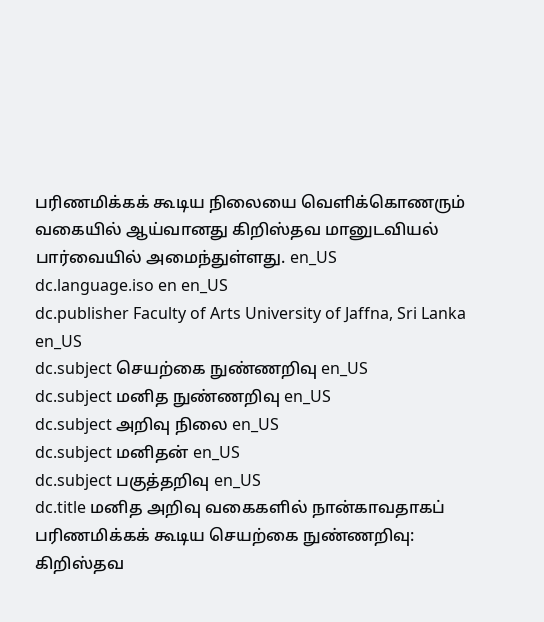பரிணமிக்கக் கூடிய நிலையை வெளிக்கொணரும் வகையில் ஆய்வானது கிறிஸ்தவ மானுடவியல் பார்வையில் அமைந்துள்ளது. en_US
dc.language.iso en en_US
dc.publisher Faculty of Arts University of Jaffna, Sri Lanka en_US
dc.subject செயற்கை நுண்ணறிவு en_US
dc.subject மனித நுண்ணறிவு en_US
dc.subject அறிவு நிலை en_US
dc.subject மனிதன் en_US
dc.subject பகுத்தறிவு en_US
dc.title மனித அறிவு வகைகளில் நான்காவதாகப் பரிணமிக்கக் கூடிய செயற்கை நுண்ணறிவு: கிறிஸ்தவ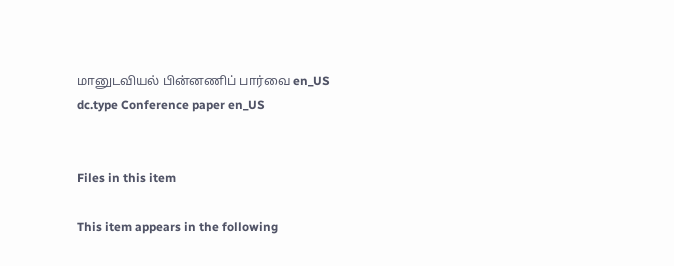மானுடவியல் பின்னணிப் பார்வை en_US
dc.type Conference paper en_US


Files in this item

This item appears in the following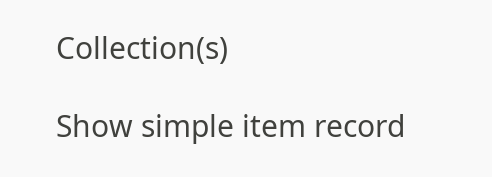Collection(s)

Show simple item record